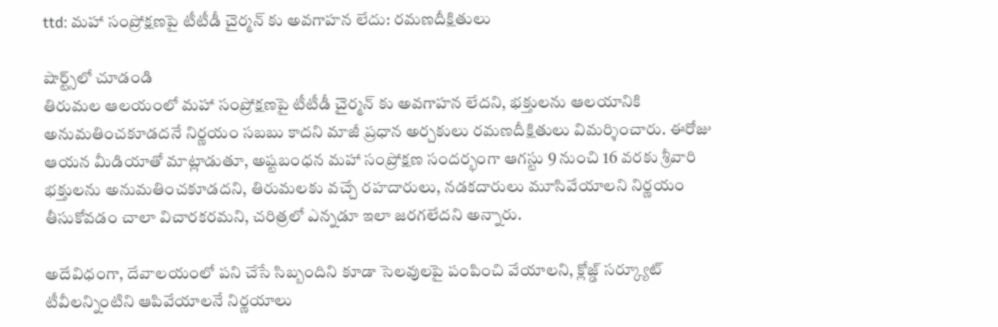ttd: మహా సంప్రోక్షణపై టీటీడీ చైర్మన్ కు అవగాహన లేదు: రమణదీక్షితులు

షార్ట్స్‌లో చూడండి
తిరుమల ఆలయంలో మహా సంప్రోక్షణపై టీటీడీ చైర్మన్ కు అవగాహన లేదని, భక్తులను ఆలయానికి అనుమతించకూడదనే నిర్ణయం సబబు కాదని మాజీ ప్రధాన అర్చకులు రమణదీక్షితులు విమర్శించారు. ఈరోజు ఆయన మీడియాతో మాట్లాడుతూ, అష్టబంధన మహా సంప్రోక్షణ సందర్భంగా ఆగస్టు 9 నుంచి 16 వరకు శ్రీవారి భక్తులను అనుమతించకూడదని, తిరుమలకు వచ్చే రహదారులు, నడకదారులు మూసివేయాలని నిర్ణయం తీసుకోవడం చాలా విచారకరమని, చరిత్రలో ఎన్నడూ ఇలా జరగలేదని అన్నారు.

అదేవిధంగా, దేవాలయంలో పని చేసే సిబ్బందిని కూడా సెలవులపై పంపించి వేయాలని, క్లోజ్డ్ సర్క్యూట్ టీవీలన్నింటిని ఆపివేయాలనే నిర్ణయాలు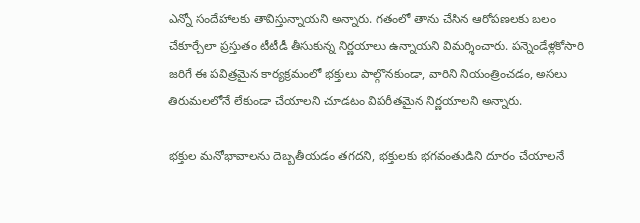ఎన్నో సందేహాలకు తావిస్తున్నాయని అన్నారు. గతంలో తాను చేసిన ఆరోపణలకు బలం చేకూర్చేలా ప్రస్తుతం టీటీడీ తీసుకున్న నిర్ణయాలు ఉన్నాయని విమర్శించారు. పన్నెండేళ్లకోసారి  జరిగే ఈ పవిత్రమైన కార్యక్రమంలో భక్తులు పాల్గొనకుండా, వారిని నియంత్రించడం, అసలు తిరుమలలోనే లేకుండా చేయాలని చూడటం విపరీతమైన నిర్ణయాలని అన్నారు.

భక్తుల మనోభావాలను దెబ్బతీయడం తగదని, భక్తులకు భగవంతుడిని దూరం చేయాలనే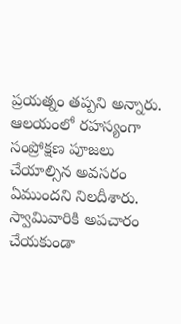ప్రయత్నం తప్పని అన్నారు. ఆలయంలో రహస్యంగా సంప్రోక్షణ పూజలు చేయాల్సిన అవసరం ఏముందని నిలదీశారు. స్వామివారికి అపచారం చేయకుండా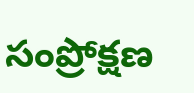సంప్రోక్షణ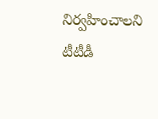నిర్వహించాలని టీటీడీ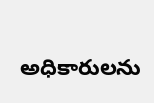అధికారులను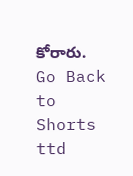కోరారు.
Go Back to Shorts
ttd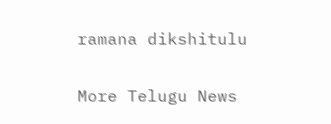ramana dikshitulu

More Telugu News